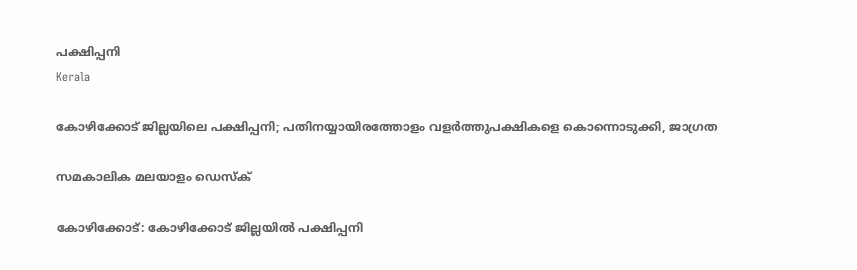പക്ഷിപ്പനി
Kerala

കോഴിക്കോട് ജില്ലയിലെ പക്ഷിപ്പനി; പതിനയ്യായിരത്തോളം വളര്‍ത്തുപക്ഷികളെ കൊന്നൊടുക്കി, ജാഗ്രത

സമകാലിക മലയാളം ഡെസ്ക്

കോഴിക്കോട്: കോഴിക്കോട് ജില്ലയില്‍ പക്ഷിപ്പനി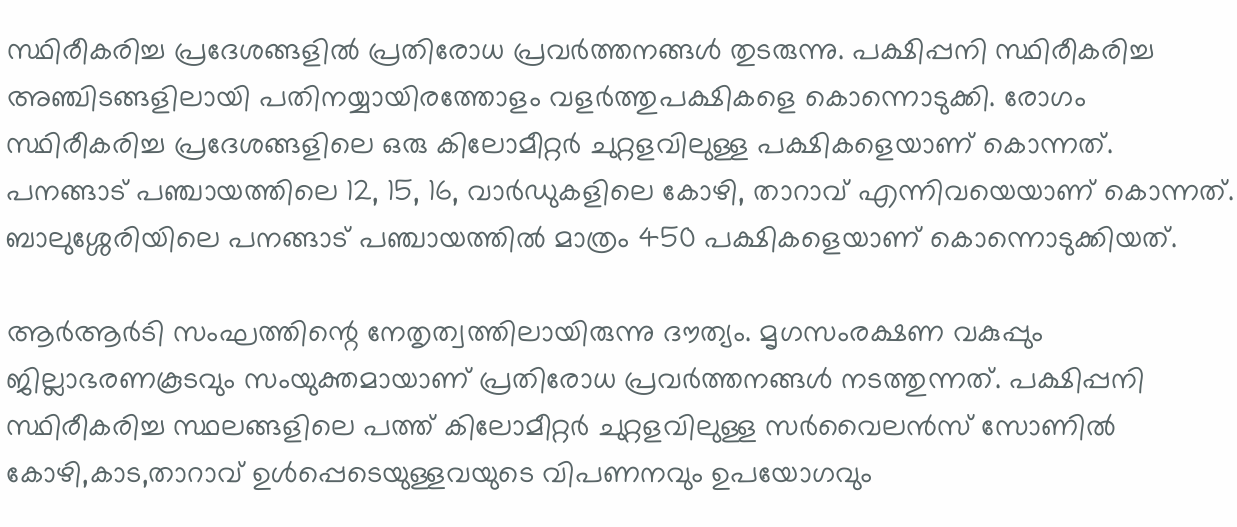സ്ഥിരീകരിച്ച പ്രദേശങ്ങളില്‍ പ്രതിരോധ പ്രവര്‍ത്തനങ്ങള്‍ തുടരുന്നു. പക്ഷിപ്പനി സ്ഥിരീകരിച്ച അഞ്ചിടങ്ങളിലായി പതിനയ്യായിരത്തോളം വളര്‍ത്തുപക്ഷികളെ കൊന്നൊടുക്കി. രോഗം സ്ഥിരീകരിച്ച പ്രദേശങ്ങളിലെ ഒരു കിലോമീറ്റര്‍ ചുറ്റളവിലുള്ള പക്ഷികളെയാണ് കൊന്നത്. പനങ്ങാട് പഞ്ചായത്തിലെ 12, 15, 16, വാര്‍ഡുകളിലെ കോഴി, താറാവ് എന്നിവയെയാണ് കൊന്നത്. ബാലുശ്ശേരിയിലെ പനങ്ങാട് പഞ്ചായത്തില്‍ മാത്രം 450 പക്ഷികളെയാണ് കൊന്നൊടുക്കിയത്.

ആര്‍ആര്‍ടി സംഘത്തിന്റെ നേതൃത്വത്തിലായിരുന്നു ദൗത്യം. മൃഗസംരക്ഷണ വകുപ്പും ജില്ലാഭരണകൂടവും സംയുക്തമായാണ് പ്രതിരോധ പ്രവര്‍ത്തനങ്ങള്‍ നടത്തുന്നത്. പക്ഷിപ്പനി സ്ഥിരീകരിച്ച സ്ഥലങ്ങളിലെ പത്ത് കിലോമീറ്റര്‍ ചുറ്റളവിലുള്ള സര്‍വൈലന്‍സ് സോണില്‍ കോഴി,കാട,താറാവ് ഉള്‍പ്പെടെയുള്ളവയുടെ വിപണനവും ഉപയോഗവും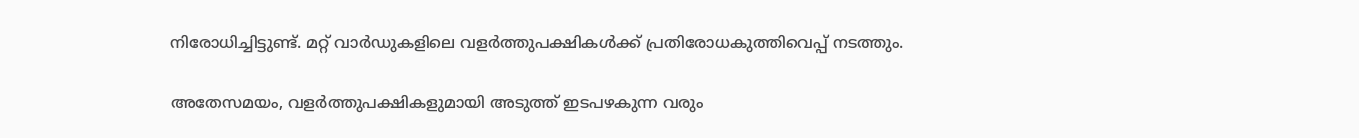നിരോധിച്ചിട്ടുണ്ട്. മറ്റ് വാര്‍ഡുകളിലെ വളര്‍ത്തുപക്ഷികള്‍ക്ക് പ്രതിരോധകുത്തിവെപ്പ് നടത്തും.

അതേസമയം, വളര്‍ത്തുപക്ഷികളുമായി അടുത്ത് ഇടപഴകുന്ന വരും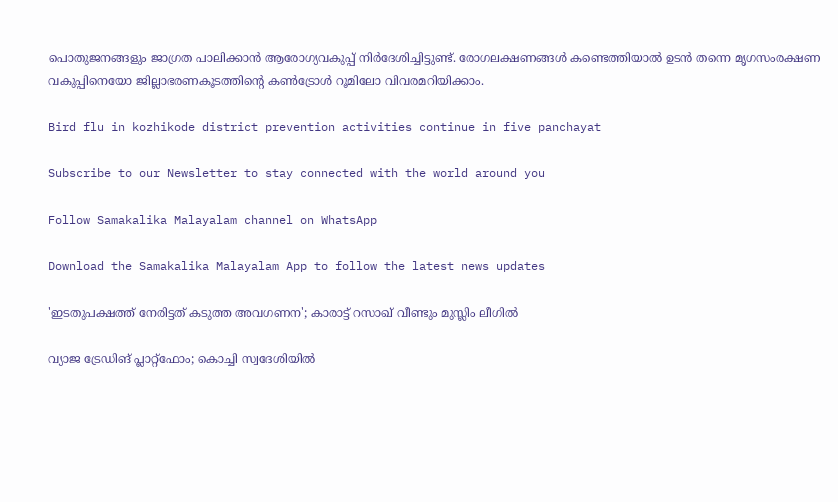പൊതുജനങ്ങളും ജാഗ്രത പാലിക്കാന്‍ ആരോഗ്യവകുപ്പ് നിര്‍ദേശിച്ചിട്ടുണ്ട്. രോഗലക്ഷണങ്ങള്‍ കണ്ടെത്തിയാല്‍ ഉടന്‍ തന്നെ മൃഗസംരക്ഷണ വകുപ്പിനെയോ ജില്ലാഭരണകൂടത്തിന്റെ കണ്‍ട്രോള്‍ റൂമിലോ വിവരമറിയിക്കാം.

Bird flu in kozhikode district prevention activities continue in five panchayat

Subscribe to our Newsletter to stay connected with the world around you

Follow Samakalika Malayalam channel on WhatsApp

Download the Samakalika Malayalam App to follow the latest news updates

'ഇടതുപക്ഷത്ത് നേരിട്ടത് കടുത്ത അവഗണന'; കാരാട്ട് റസാഖ് വീണ്ടും മുസ്ലിം ലീഗില്‍

വ്യാജ ട്രേഡിങ് പ്ലാറ്റ്‌ഫോം; കൊച്ചി സ്വദേശിയില്‍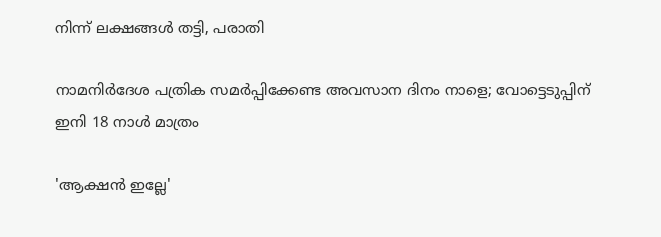നിന്ന് ലക്ഷങ്ങള്‍ തട്ടി, പരാതി

നാമനിര്‍ദേശ പത്രിക സമര്‍പ്പിക്കേണ്ട അവസാന ദിനം നാളെ; വോട്ടെടുപ്പിന് ഇനി 18 നാള്‍ മാത്രം

'ആക്ഷൻ ഇല്ലേ'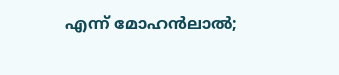എന്ന് മോഹൻലാൽ;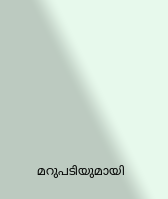മറുപടിയുമായി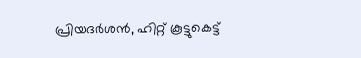പ്രിയദർശൻ, ഹിറ്റ് കൂട്ടുകെട്ട്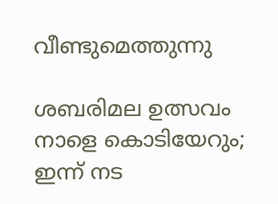വീണ്ടുമെത്തുന്നു

ശബരിമല ഉത്സവം നാളെ കൊടിയേറും; ഇന്ന് നട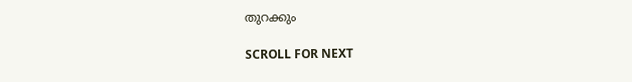തുറക്കും

SCROLL FOR NEXT